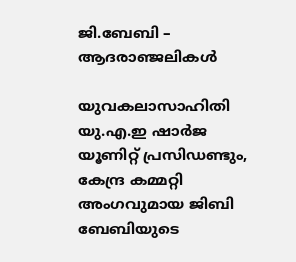ജി.ബേബി – ആദരാഞ്ജലികൾ

യുവകലാസാഹിതി യു.എ.ഇ ഷാർജ യൂണിറ്റ് പ്രസിഡണ്ടും, കേന്ദ്ര കമ്മറ്റി അംഗവുമായ ജിബി ബേബിയുടെ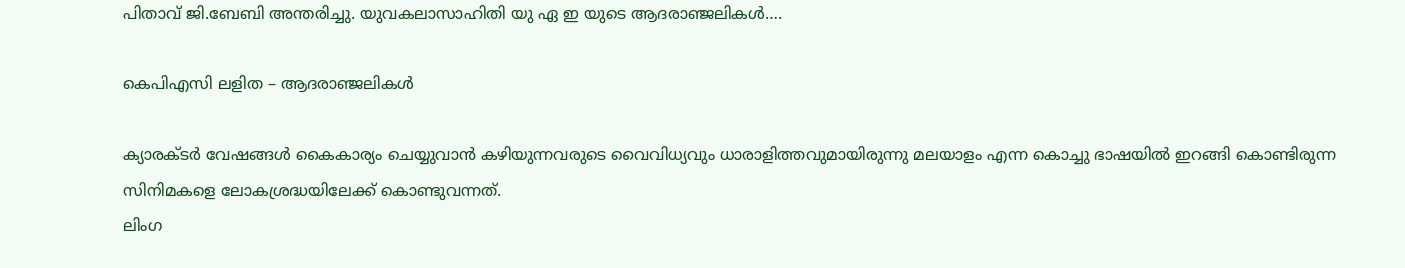പിതാവ് ജി.ബേബി അന്തരിച്ചു. യുവകലാസാഹിതി യു ഏ ഇ യുടെ ആദരാഞ്ജലികൾ….

കെപിഎസി ലളിത – ആദരാഞ്ജലികൾ

ക്യാരക്ടർ വേഷങ്ങൾ കൈകാര്യം ചെയ്യുവാൻ കഴിയുന്നവരുടെ വൈവിധ്യവും ധാരാളിത്തവുമായിരുന്നു മലയാളം എന്ന കൊച്ചു ഭാഷയിൽ ഇറങ്ങി കൊണ്ടിരുന്ന സിനിമകളെ ലോകശ്രദ്ധയിലേക്ക് കൊണ്ടുവന്നത്.
ലിംഗ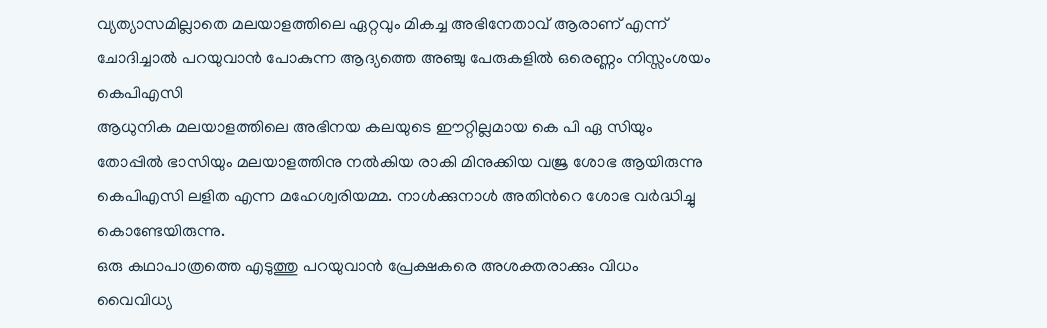വ്യത്യാസമില്ലാതെ മലയാളത്തിലെ ഏറ്റവും മികച്ച അഭിനേതാവ് ആരാണ് എന്ന് ചോദിച്ചാൽ പറയുവാൻ പോകുന്ന ആദ്യത്തെ അഞ്ചു പേരുകളിൽ ഒരെണ്ണം നിസ്സംശയം കെപിഎസി
ആധുനിക മലയാളത്തിലെ അഭിനയ കലയുടെ ഈറ്റില്ലമായ കെ പി ഏ സിയും തോപ്പിൽ ഭാസിയും മലയാളത്തിനു നൽകിയ രാകി മിനുക്കിയ വജ്ര ശോഭ ആയിരുന്നു കെപിഎസി ലളിത എന്ന മഹേശ്വരിയമ്മ. നാൾക്കുനാൾ അതിൻറെ ശോഭ വർദ്ധിച്ചു കൊണ്ടേയിരുന്നു.
ഒരു കഥാപാത്രത്തെ എടുത്തു പറയുവാൻ പ്രേക്ഷകരെ അശക്തരാക്കും വിധം വൈവിധ്യ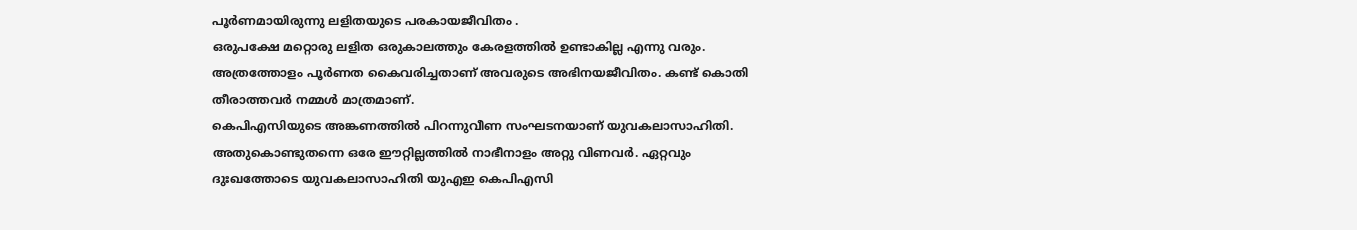പൂർണമായിരുന്നു ലളിതയുടെ പരകായജീവിതം .
ഒരുപക്ഷേ മറ്റൊരു ലളിത ഒരുകാലത്തും കേരളത്തിൽ ഉണ്ടാകില്ല എന്നു വരും. അത്രത്തോളം പൂർണത കൈവരിച്ചതാണ് അവരുടെ അഭിനയജീവിതം. കണ്ട് കൊതി തീരാത്തവർ നമ്മൾ മാത്രമാണ്.
കെപിഎസിയുടെ അങ്കണത്തിൽ പിറന്നുവീണ സംഘടനയാണ് യുവകലാസാഹിതി. അതുകൊണ്ടുതന്നെ ഒരേ ഈറ്റില്ലത്തിൽ നാഭീനാളം അറ്റു വിണവർ. ഏറ്റവും ദുഃഖത്തോടെ യുവകലാസാഹിതി യുഎഇ കെപിഎസി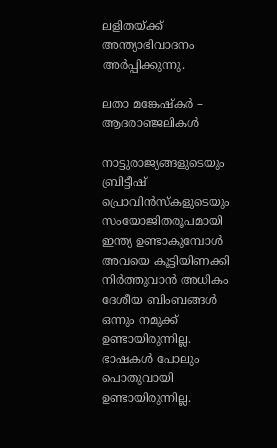ലളിതയ്ക്ക് അന്ത്യാഭിവാദനം അർപ്പിക്കുന്നു.

ലതാ മങ്കേഷ്കർ – ആദരാഞ്ജലികൾ

നാട്ടുരാജ്യങ്ങളുടെയും ബ്രിട്ടീഷ് പ്രൊവിൻസ്കളുടെയും സംയോജിതരൂപമായി ഇന്ത്യ ഉണ്ടാകുമ്പോൾ അവയെ കൂട്ടിയിണക്കി നിർത്തുവാൻ അധികം ദേശീയ ബിംബങ്ങൾ ഒന്നും നമുക്ക് ഉണ്ടായിരുന്നില്ല. ഭാഷകൾ പോലും പൊതുവായി ഉണ്ടായിരുന്നില്ല.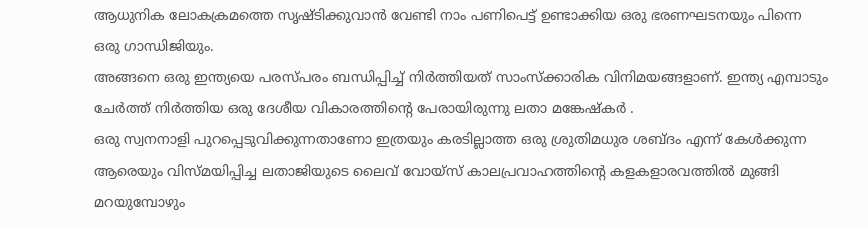ആധുനിക ലോകക്രമത്തെ സൃഷ്ടിക്കുവാൻ വേണ്ടി നാം പണിപെട്ട് ഉണ്ടാക്കിയ ഒരു ഭരണഘടനയും പിന്നെ ഒരു ഗാന്ധിജിയും.
അങ്ങനെ ഒരു ഇന്ത്യയെ പരസ്പരം ബന്ധിപ്പിച്ച് നിർത്തിയത് സാംസ്ക്കാരിക വിനിമയങ്ങളാണ്. ഇന്ത്യ എമ്പാടും ചേർത്ത് നിർത്തിയ ഒരു ദേശീയ വികാരത്തിന്റെ പേരായിരുന്നു ലതാ മങ്കേഷ്കർ .
ഒരു സ്വനനാളി പുറപ്പെടുവിക്കുന്നതാണോ ഇത്രയും കരടില്ലാത്ത ഒരു ശ്രുതിമധുര ശബ്ദം എന്ന് കേൾക്കുന്ന ആരെയും വിസ്മയിപ്പിച്ച ലതാജിയുടെ ലൈവ് വോയ്സ് കാലപ്രവാഹത്തിന്റെ കളകളാരവത്തിൽ മുങ്ങി മറയുമ്പോഴും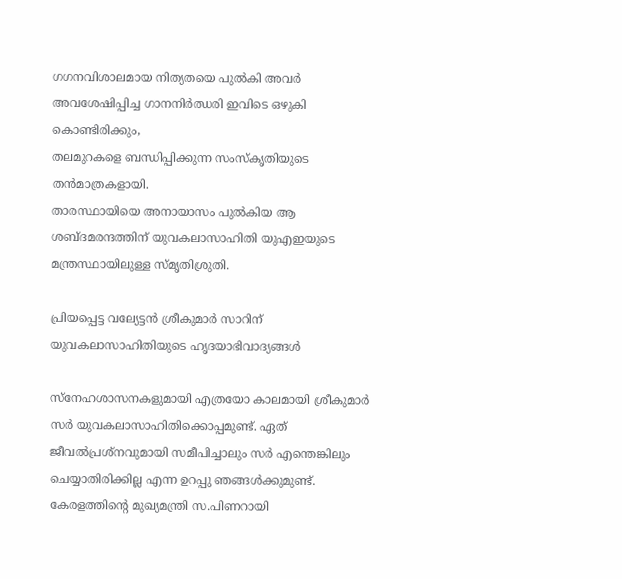ഗഗനവിശാലമായ നിത്യതയെ പുൽകി അവർ അവശേഷിപ്പിച്ച ഗാനനിർഝരി ഇവിടെ ഒഴുകി കൊണ്ടിരിക്കും,
തലമുറകളെ ബന്ധിപ്പിക്കുന്ന സംസ്കൃതിയുടെ തൻമാത്രകളായി.
താരസ്ഥായിയെ അനായാസം പുൽകിയ ആ ശബ്ദമരന്ദത്തിന് യുവകലാസാഹിതി യുഎഇയുടെ മന്ത്രസ്ഥായിലുള്ള സ്മൃതിശ്രുതി.

പ്രിയപ്പെട്ട വല്യേട്ടൻ ശ്രീകുമാർ സാറിന് യുവകലാസാഹിതിയുടെ ഹൃദയാഭിവാദ്യങ്ങൾ

സ്നേഹശാസനകളുമായി എത്രയോ കാലമായി ശ്രീകുമാർ സർ യുവകലാസാഹിതിക്കൊപ്പമുണ്ട്. ഏത് ജീവൽപ്രശ്നവുമായി സമീപിച്ചാലും സർ എന്തെങ്കിലും ചെയ്യാതിരിക്കില്ല എന്ന ഉറപ്പു ഞങ്ങൾക്കുമുണ്ട്. കേരളത്തിന്റെ മുഖ്യമന്ത്രി സ.പിണറായി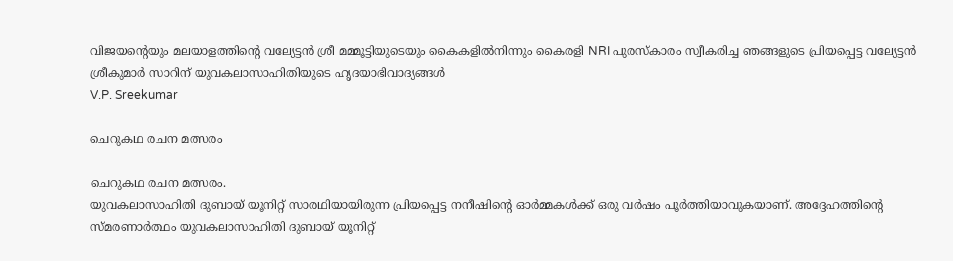വിജയന്റെയും മലയാളത്തിന്റെ വല്യേട്ടൻ ശ്രീ മമ്മൂട്ടിയുടെയും കൈകളിൽനിന്നും കൈരളി NRI പുരസ്കാരം സ്വീകരിച്ച ഞങ്ങളുടെ പ്രിയപ്പെട്ട വല്യേട്ടൻ ശ്രീകുമാർ സാറിന് യുവകലാസാഹിതിയുടെ ഹൃദയാഭിവാദ്യങ്ങൾ
V.P. Sreekumar

ചെറുകഥ രചന മത്സരം

ചെറുകഥ രചന മത്സരം.
യുവകലാസാഹിതി ദുബായ് യൂനിറ്റ് സാരഥിയായിരുന്ന പ്രിയപ്പെട്ട നനീഷിന്റെ ഓർമ്മകൾക്ക് ഒരു വർഷം പൂർത്തിയാവുകയാണ്. അദ്ദേഹത്തിന്റെ സ്മരണാർത്ഥം യുവകലാസാഹിതി ദുബായ് യൂനിറ്റ്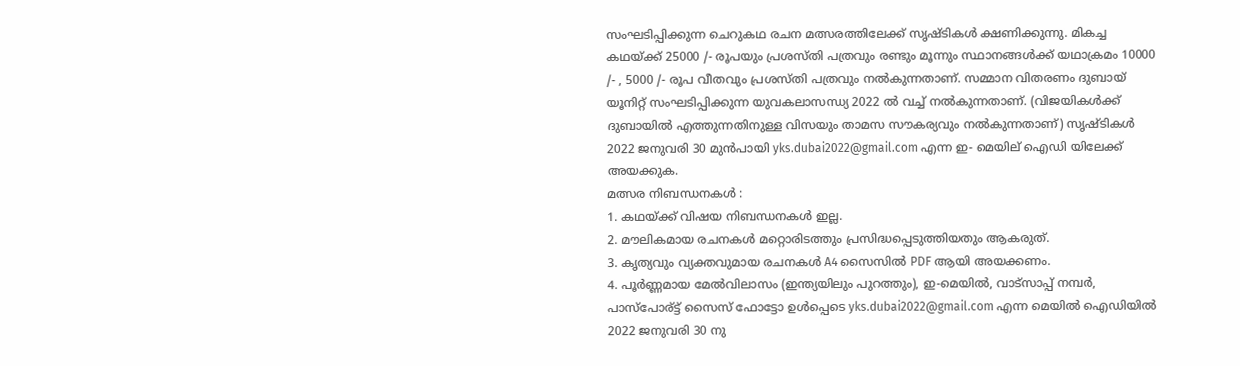സംഘടിപ്പിക്കുന്ന ചെറുകഥ രചന മത്സരത്തിലേക്ക് സൃഷ്ടികൾ ക്ഷണിക്കുന്നു. മികച്ച കഥയ്ക്ക് 25000 /- രൂപയും പ്രശസ്തി പത്രവും രണ്ടും മൂന്നും സ്ഥാനങ്ങൾക്ക് യഥാക്രമം 10000 /- , 5000 /- രൂപ വീതവും പ്രശസ്തി പത്രവും നൽകുന്നതാണ്. സമ്മാന വിതരണം ദുബായ് യൂനിറ്റ് സംഘടിപ്പിക്കുന്ന യുവകലാസന്ധ്യ 2022 ൽ വച്ച് നൽകുന്നതാണ്. (വിജയികൾക്ക് ദുബായിൽ എത്തുന്നതിനുള്ള വിസയും താമസ സൗകര്യവും നൽകുന്നതാണ്) സൃഷ്ടികൾ 2022 ജനുവരി 30 മുൻപായി yks.dubai2022@gmail.com എന്ന ഇ- മെയില് ഐഡി യിലേക്ക് അയക്കുക.
മത്സര നിബന്ധനകൾ :
1. കഥയ്ക്ക് വിഷയ നിബന്ധനകൾ ഇല്ല.
2. മൗലികമായ രചനകൾ മറ്റൊരിടത്തും പ്രസിദ്ധപ്പെടുത്തിയതും ആകരുത്.
3. കൃത്യവും വ്യക്തവുമായ രചനകൾ A4 സൈസിൽ PDF ആയി അയക്കണം.
4. പൂർണ്ണമായ മേൽവിലാസം (ഇന്ത്യയിലും പുറത്തും), ഇ-മെയിൽ, വാട്സാപ്പ് നമ്പർ, പാസ്പോര്ട്ട് സൈസ് ഫോട്ടോ ഉൾപ്പെടെ yks.dubai2022@gmail.com എന്ന മെയിൽ ഐഡിയിൽ 2022 ജനുവരി 30 നു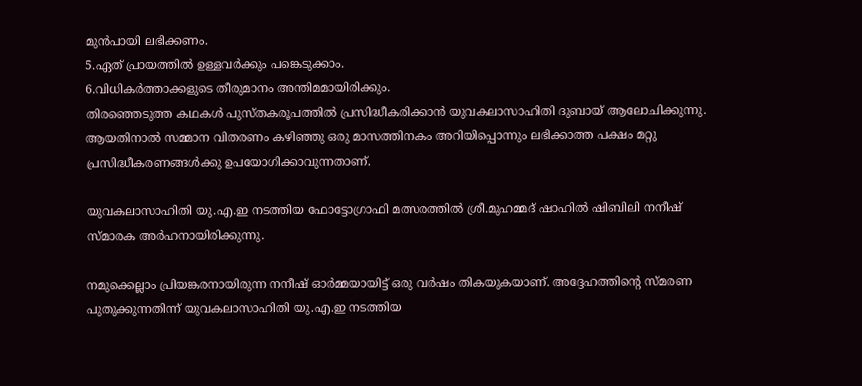മുൻപായി ലഭിക്കണം.
5.ഏത് പ്രായത്തിൽ ഉള്ളവർക്കും പങ്കെടുക്കാം.
6.വിധികർത്താക്കളുടെ തീരുമാനം അന്തിമമായിരിക്കും.
തിരഞ്ഞെടുത്ത കഥകൾ പുസ്തകരൂപത്തിൽ പ്രസിദ്ധീകരിക്കാൻ യുവകലാസാഹിതി ദുബായ് ആലോചിക്കുന്നു. ആയതിനാൽ സമ്മാന വിതരണം കഴിഞ്ഞു ഒരു മാസത്തിനകം അറിയിപ്പൊന്നും ലഭിക്കാത്ത പക്ഷം മറ്റു പ്രസിദ്ധീകരണങ്ങൾക്കു ഉപയോഗിക്കാവുന്നതാണ്.

യുവകലാസാഹിതി യു.എ.ഇ നടത്തിയ ഫോട്ടോഗ്രാഫി മത്സരത്തിൽ ശ്രീ.മുഹമ്മദ് ഷാഹിൽ ഷിബിലി നനീഷ് സ്മാരക അർഹനായിരിക്കുന്നു.

നമുക്കെല്ലാം പ്രിയങ്കരനായിരുന്ന നനീഷ് ഓർമ്മയായിട്ട് ഒരു വർഷം തികയുകയാണ്. അദ്ദേഹത്തിന്റെ സ്മരണ പുതുക്കുന്നതിന്ന് യുവകലാസാഹിതി യു.എ.ഇ നടത്തിയ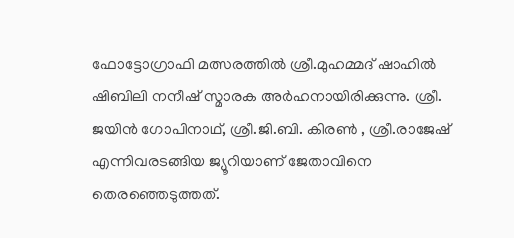ഫോട്ടോഗ്രാഫി മത്സരത്തിൽ ശ്രീ.മുഹമ്മദ് ഷാഹിൽ ഷിബിലി നനീഷ് സ്മാരക അർഹനായിരിക്കുന്നു. ശ്രീ. ജയിൻ ഗോപിനാഥ്, ശ്രീ.ജി.ബി. കിരൺ , ശ്രീ.രാജേഷ് എന്നിവരടങ്ങിയ ജ്യൂറിയാണ് ജേതാവിനെ തെരഞ്ഞെടുത്തത്.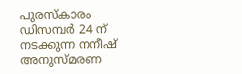പുരസ്കാരം ഡിസമ്പർ 24 ന് നടക്കുന്ന നനീഷ് അനുസ്മരണ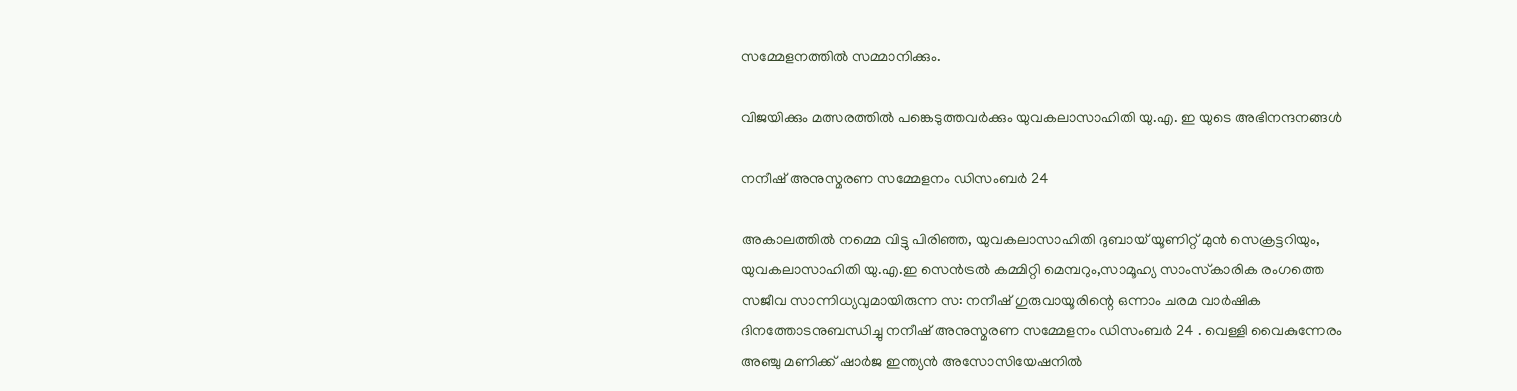സമ്മേളനത്തിൽ സമ്മാനിക്കും.

വിജയിക്കും മത്സരത്തിൽ പങ്കെടുത്തവർക്കും യുവകലാസാഹിതി യു.എ. ഇ യുടെ അഭിനന്ദനങ്ങൾ

നനീഷ് അനുസ്മരണ സമ്മേളനം ഡിസംബർ 24

അകാലത്തിൽ നമ്മെ വിട്ടു പിരിഞ്ഞ, യുവകലാസാഹിതി ദുബായ് യൂണിറ്റ് മുൻ സെക്രട്ടറിയും, യുവകലാസാഹിതി യു.എ.ഇ സെൻട്രൽ കമ്മിറ്റി മെമ്പറും,സാമൂഹ്യ സാംസ്‌കാരിക രംഗത്തെ സജീവ സാന്നിധ്യവുമായിരുന്ന സ: നനീഷ് ഗുരുവായൂരിന്റെ ഒന്നാം ചരമ വാർഷിക ദിനത്തോടനുബന്ധിച്ചു നനീഷ് അനുസ്മരണ സമ്മേളനം ഡിസംബർ 24 . വെള്ളി വൈകുന്നേരം അഞ്ചു മണിക്ക് ഷാർജ ഇന്ത്യൻ അസോസിയേഷനിൽ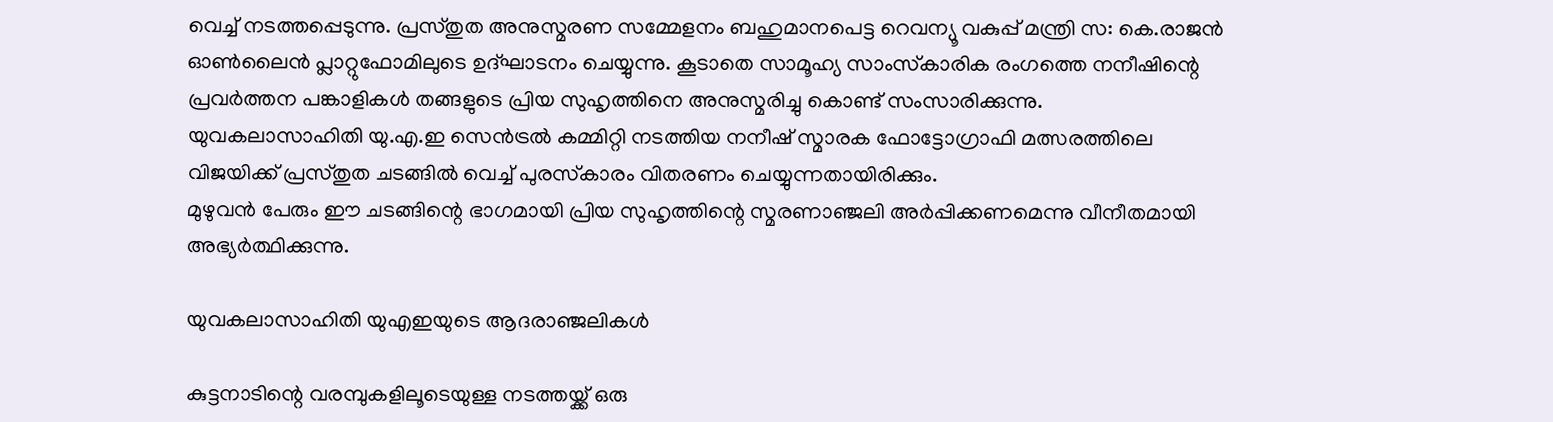വെച്ച് നടത്തപ്പെടുന്നു. പ്രസ്തുത അനുസ്മരണ സമ്മേളനം ബഹുമാനപെട്ട റെവന്യൂ വകുപ്പ് മന്ത്രി സ: കെ.രാജൻ ഓൺലൈൻ പ്ലാറ്റുഫോമിലുടെ ഉദ്‌ഘാടനം ചെയ്യുന്നു. കൂടാതെ സാമൂഹ്യ സാംസ്‌കാരിക രംഗത്തെ നനീഷിന്റെ പ്രവർത്തന പങ്കാളികൾ തങ്ങളുടെ പ്രിയ സുഹൃത്തിനെ അനുസ്മരിച്ചു കൊണ്ട് സംസാരിക്കുന്നു.
യുവകലാസാഹിതി യു.എ.ഇ സെൻട്രൽ കമ്മിറ്റി നടത്തിയ നനീഷ് സ്മാരക ഫോട്ടോഗ്രാഫി മത്സരത്തിലെ വിജയിക്ക് പ്രസ്തുത ചടങ്ങിൽ വെച്ച് പുരസ്‌കാരം വിതരണം ചെയ്യുന്നതായിരിക്കും.
മുഴുവൻ പേരും ഈ ചടങ്ങിന്റെ ഭാഗമായി പ്രിയ സുഹൃത്തിന്റെ സ്മരണാഞ്ജലി അർപ്പിക്കണമെന്നു വീനീതമായി അഭ്യർത്ഥിക്കുന്നു.

യുവകലാസാഹിതി യുഎഇയുടെ ആദരാഞ്ജലികൾ

കുട്ടനാടിന്റെ വരമ്പുകളിലൂടെയുള്ള നടത്തയ്ക്ക് ഒരു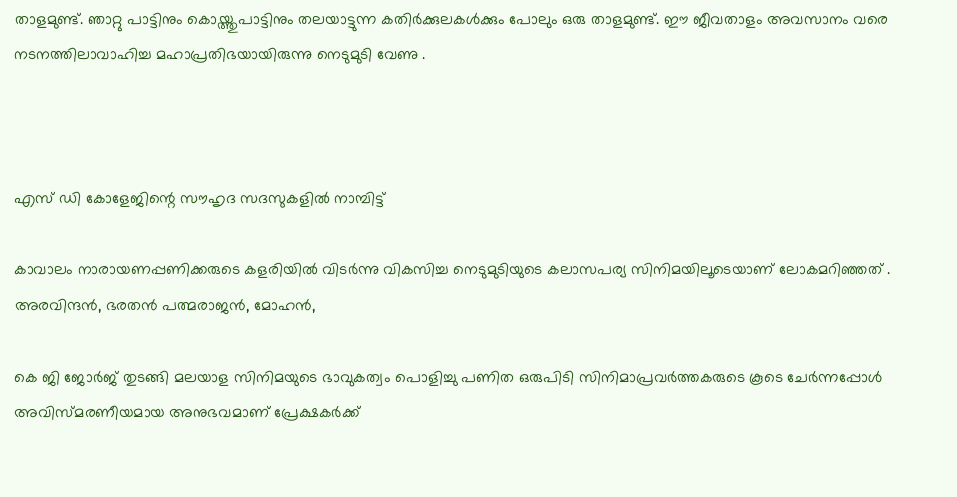താളമുണ്ട്. ഞാറ്റു പാട്ടിനും കൊയ്ത്തുപാട്ടിനും തലയാട്ടുന്ന കതിർക്കുലകൾക്കും പോലും ഒരു താളമുണ്ട്. ഈ ജീവതാളം അവസാനം വരെ നടനത്തിലാവാഹിച്ച മഹാപ്രതിഭയായിരുന്നു നെടുമുടി വേണു .



എസ് ഡി കോളേജിന്റെ സൗഹൃദ സദസുകളിൽ നാമ്പിട്ട്

കാവാലം നാരായണപ്പണിക്കരുടെ കളരിയിൽ വിടർന്നു വികസിച്ച നെടുമുടിയുടെ കലാസപര്യ സിനിമയിലൂടെയാണ് ലോകമറിഞ്ഞത് . അരവിന്ദൻ, ഭരതൻ പത്മരാജൻ, മോഹൻ,

കെ ജി ജോർജ് തുടങ്ങി മലയാള സിനിമയുടെ ഭാവുകത്വം പൊളിച്ചു പണിത ഒരുപിടി സിനിമാപ്രവർത്തകരുടെ കൂടെ ചേർന്നപ്പോൾ അവിസ്മരണീയമായ അനുഭവമാണ് പ്രേക്ഷകർക്ക്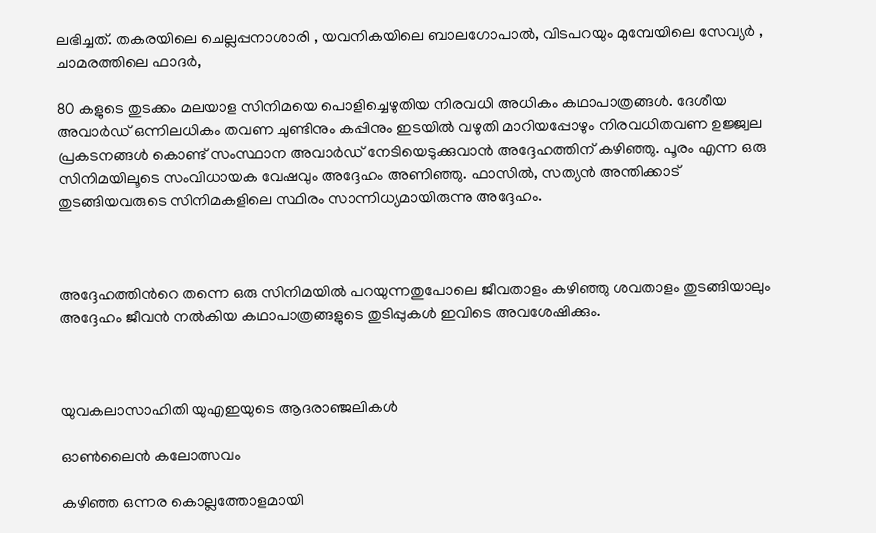ലഭിച്ചത്. തകരയിലെ ചെല്ലപ്പനാശാരി , യവനികയിലെ ബാലഗോപാൽ, വിടപറയും മുമ്പേയിലെ സേവ്യർ , ചാമരത്തിലെ ഫാദർ,

80 കളുടെ തുടക്കം മലയാള സിനിമയെ പൊളിച്ചെഴുതിയ നിരവധി അധികം കഥാപാത്രങ്ങൾ. ദേശീയ അവാർഡ് ഒന്നിലധികം തവണ ചുണ്ടിനും കപ്പിനും ഇടയിൽ വഴുതി മാറിയപ്പോഴും നിരവധിതവണ ഉജ്ജ്വല പ്രകടനങ്ങൾ കൊണ്ട് സംസ്ഥാന അവാർഡ് നേടിയെടുക്കുവാൻ അദ്ദേഹത്തിന് കഴിഞ്ഞു. പൂരം എന്ന ഒരു സിനിമയിലൂടെ സംവിധായക വേഷവും അദ്ദേഹം അണിഞ്ഞു. ഫാസിൽ, സത്യൻ അന്തിക്കാട് തുടങ്ങിയവരുടെ സിനിമകളിലെ സ്ഥിരം സാന്നിധ്യമായിരുന്നു അദ്ദേഹം.



അദ്ദേഹത്തിൻറെ തന്നെ ഒരു സിനിമയിൽ പറയുന്നതുപോലെ ജീവതാളം കഴിഞ്ഞു ശവതാളം തുടങ്ങിയാലും അദ്ദേഹം ജീവൻ നൽകിയ കഥാപാത്രങ്ങളുടെ തുടിപ്പുകൾ ഇവിടെ അവശേഷിക്കും.



യുവകലാസാഹിതി യുഎഇയുടെ ആദരാഞ്ജലികൾ

ഓൺലൈൻ കലോത്സവം

കഴിഞ്ഞ ഒന്നര കൊല്ലത്തോളമായി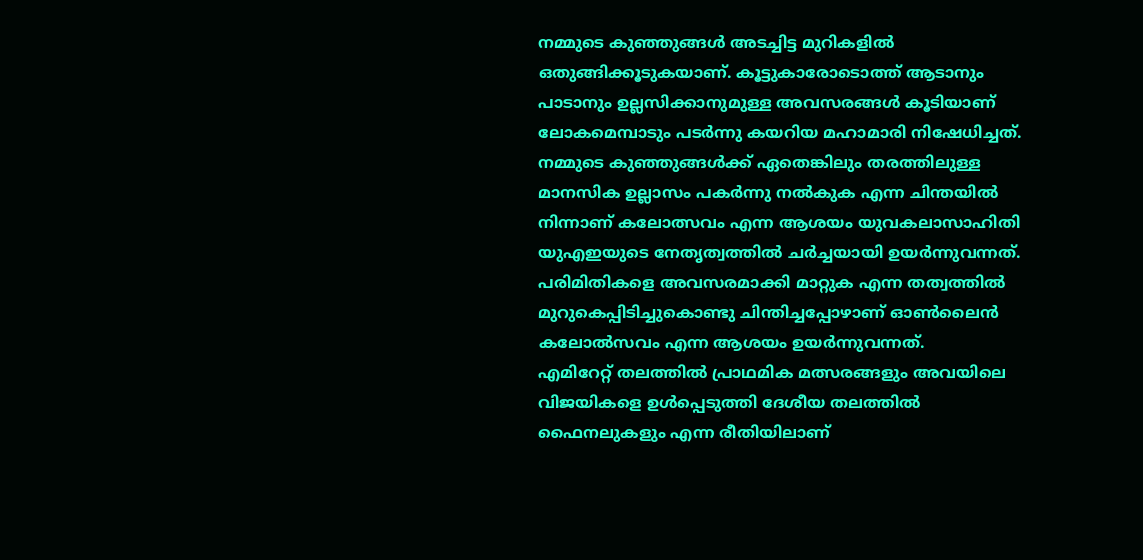നമ്മുടെ കുഞ്ഞുങ്ങൾ അടച്ചിട്ട മുറികളിൽ ഒതുങ്ങിക്കൂടുകയാണ്. കൂട്ടുകാരോടൊത്ത് ആടാനും പാടാനും ഉല്ലസിക്കാനുമുള്ള അവസരങ്ങൾ കൂടിയാണ് ലോകമെമ്പാടും പടർന്നു കയറിയ മഹാമാരി നിഷേധിച്ചത്.
നമ്മുടെ കുഞ്ഞുങ്ങൾക്ക് ഏതെങ്കിലും തരത്തിലുള്ള മാനസിക ഉല്ലാസം പകർന്നു നൽകുക എന്ന ചിന്തയിൽ നിന്നാണ് കലോത്സവം എന്ന ആശയം യുവകലാസാഹിതി യുഎഇയുടെ നേതൃത്വത്തിൽ ചർച്ചയായി ഉയർന്നുവന്നത്. പരിമിതികളെ അവസരമാക്കി മാറ്റുക എന്ന തത്വത്തിൽ മുറുകെപ്പിടിച്ചുകൊണ്ടു ചിന്തിച്ചപ്പോഴാണ് ഓൺലൈൻ കലോൽസവം എന്ന ആശയം ഉയർന്നുവന്നത്.
എമിറേറ്റ് തലത്തിൽ പ്രാഥമിക മത്സരങ്ങളും അവയിലെ വിജയികളെ ഉൾപ്പെടുത്തി ദേശീയ തലത്തിൽ ഫൈനലുകളും എന്ന രീതിയിലാണ്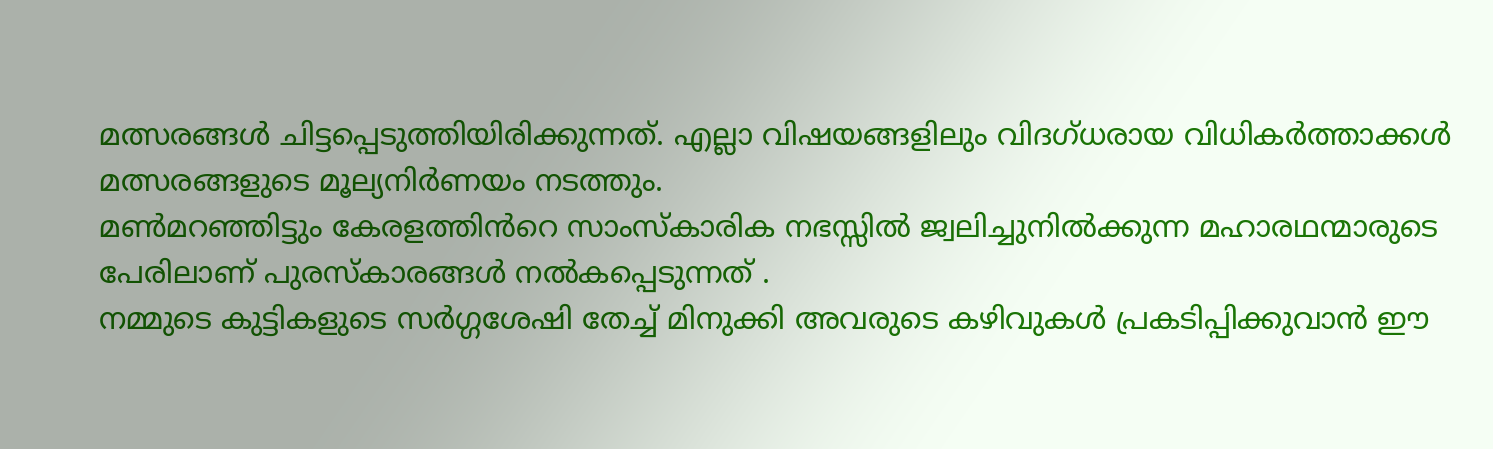മത്സരങ്ങൾ ചിട്ടപ്പെടുത്തിയിരിക്കുന്നത്. എല്ലാ വിഷയങ്ങളിലും വിദഗ്ധരായ വിധികർത്താക്കൾ മത്സരങ്ങളുടെ മൂല്യനിർണയം നടത്തും.
മൺമറഞ്ഞിട്ടും കേരളത്തിൻറെ സാംസ്കാരിക നഭസ്സിൽ ജ്വലിച്ചുനിൽക്കുന്ന മഹാരഥന്മാരുടെ പേരിലാണ് പുരസ്കാരങ്ങൾ നൽകപ്പെടുന്നത് .
നമ്മുടെ കുട്ടികളുടെ സർഗ്ഗശേഷി തേച്ച് മിനുക്കി അവരുടെ കഴിവുകൾ പ്രകടിപ്പിക്കുവാൻ ഈ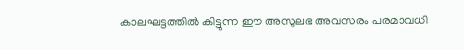കാലഘട്ടത്തിൽ കിട്ടുന്ന ഈ അസുലഭ അവസരം പരമാവധി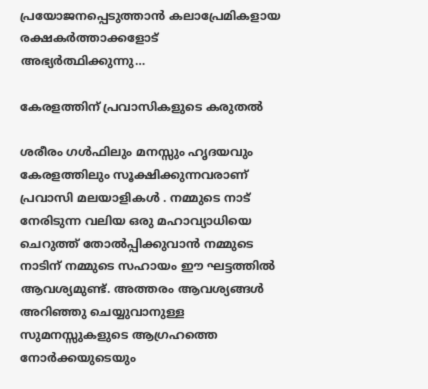പ്രയോജനപ്പെടുത്താൻ കലാപ്രേമികളായ രക്ഷകർത്താക്കളോട് അഭ്യർത്ഥിക്കുന്നു…

കേരളത്തിന് പ്രവാസികളുടെ കരുതൽ

ശരീരം ഗൾഫിലും മനസ്സും ഹൃദയവും കേരളത്തിലും സൂക്ഷിക്കുന്നവരാണ് പ്രവാസി മലയാളികൾ . നമ്മുടെ നാട് നേരിടുന്ന വലിയ ഒരു മഹാവ്യാധിയെ ചെറുത്ത് തോൽപ്പിക്കുവാൻ നമ്മുടെ നാടിന് നമ്മുടെ സഹായം ഈ ഘട്ടത്തിൽ ആവശ്യമുണ്ട്. അത്തരം ആവശ്യങ്ങൾ അറിഞ്ഞു ചെയ്യുവാനുള്ള സുമനസ്സുകളുടെ ആഗ്രഹത്തെ നോർക്കയുടെയും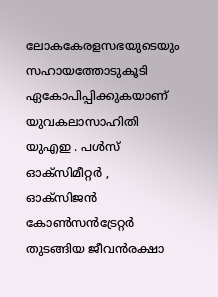ലോകകേരളസഭയുടെയും സഹായത്തോടുകൂടി ഏകോപിപ്പിക്കുകയാണ് യുവകലാസാഹിതി യുഎഇ . പൾസ് ഓക്സിമീറ്റർ , ഓക്സിജൻ കോൺസൻട്രേറ്റർ തുടങ്ങിയ ജീവൻരക്ഷാ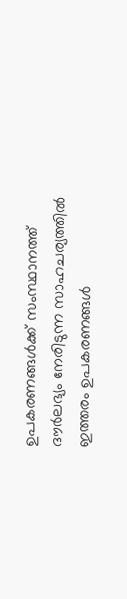ഉപകരണങ്ങൾക്ക് സംസ്ഥാനത്ത് ദൗർലഭ്യം നേരിടുന്ന സാഹചര്യത്തിൽ ഇത്തരം ഉപകരണങ്ങൾ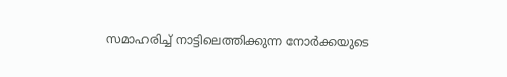സമാഹരിച്ച് നാട്ടിലെത്തിക്കുന്ന നോർക്കയുടെ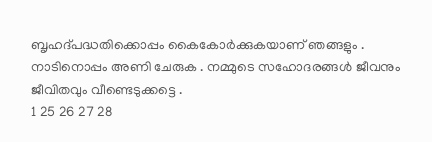ബൃഹദ്പദ്ധതിക്കൊപ്പം കൈകോർക്കുകയാണ് ഞങ്ങളും .
നാടിനൊപ്പം അണി ചേരുക . നമ്മുടെ സഹോദരങ്ങൾ ജീവനും ജീവിതവും വീണ്ടെടുക്കട്ടെ .
1 25 26 27 28